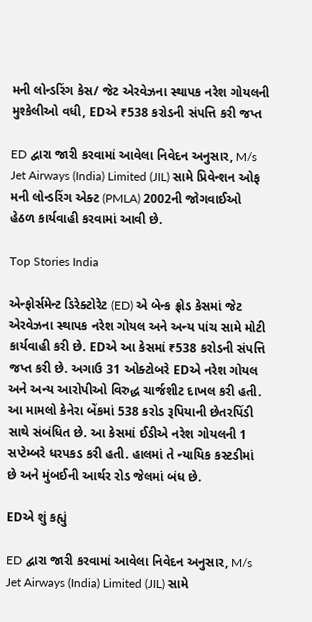મની લોન્ડરિંગ કેસ/ જેટ એરવેઝના સ્થાપક નરેશ ગોયલની મુશ્કેલીઓ વધી, EDએ ₹538 કરોડની સંપત્તિ કરી જપ્ત

ED દ્વારા જારી કરવામાં આવેલા નિવેદન અનુસાર, M/s Jet Airways (India) Limited (JIL) સામે પ્રિવેન્શન ઓફ મની લોન્ડરિંગ એક્ટ (PMLA) 2002ની જોગવાઈઓ હેઠળ કાર્યવાહી કરવામાં આવી છે.

Top Stories India

એન્ફોર્સમેન્ટ ડિરેક્ટોરેટ (ED) એ બેન્ક ફ્રોડ કેસમાં જેટ એરવેઝના સ્થાપક નરેશ ગોયલ અને અન્ય પાંચ સામે મોટી કાર્યવાહી કરી છે. EDએ આ કેસમાં ₹538 કરોડની સંપત્તિ જપ્ત કરી છે. અગાઉ 31 ઓક્ટોબરે EDએ નરેશ ગોયલ અને અન્ય આરોપીઓ વિરુદ્ધ ચાર્જશીટ દાખલ કરી હતી. આ મામલો કેનેરા બેંકમાં 538 કરોડ રૂપિયાની છેતરપિંડી સાથે સંબંધિત છે. આ કેસમાં ઈડીએ નરેશ ગોયલની 1 સપ્ટેમ્બરે ધરપકડ કરી હતી. હાલમાં તે ન્યાયિક કસ્ટડીમાં છે અને મુંબઈની આર્થર રોડ જેલમાં બંધ છે.

EDએ શું કહ્યું

ED દ્વારા જારી કરવામાં આવેલા નિવેદન અનુસાર, M/s Jet Airways (India) Limited (JIL) સામે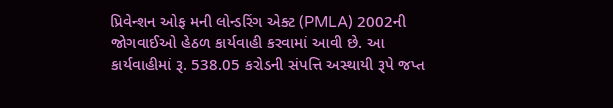પ્રિવેન્શન ઓફ મની લોન્ડરિંગ એક્ટ (PMLA) 2002ની જોગવાઈઓ હેઠળ કાર્યવાહી કરવામાં આવી છે. આ કાર્યવાહીમાં રૂ. 538.05 કરોડની સંપત્તિ અસ્થાયી રૂપે જપ્ત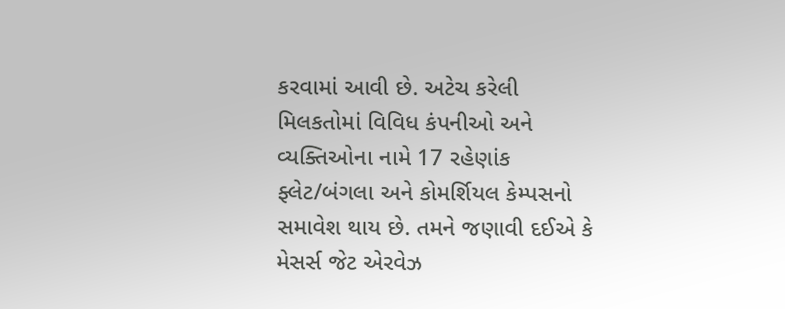કરવામાં આવી છે. અટેચ કરેલી મિલકતોમાં વિવિધ કંપનીઓ અને વ્યક્તિઓના નામે 17 રહેણાંક ફ્લેટ/બંગલા અને કોમર્શિયલ કેમ્પસનો સમાવેશ થાય છે. તમને જણાવી દઈએ કે મેસર્સ જેટ એરવેઝ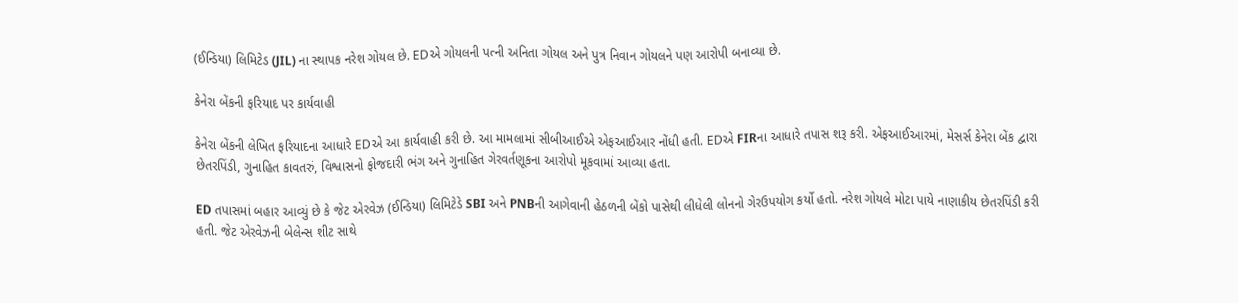(ઈન્ડિયા) લિમિટેડ (JIL) ના સ્થાપક નરેશ ગોયલ છે. EDએ ગોયલની પત્ની અનિતા ગોયલ અને પુત્ર નિવાન ગોયલને પણ આરોપી બનાવ્યા છે.

કેનેરા બેંકની ફરિયાદ પર કાર્યવાહી

કેનેરા બેંકની લેખિત ફરિયાદના આધારે EDએ આ કાર્યવાહી કરી છે. આ મામલામાં સીબીઆઈએ એફઆઈઆર નોંધી હતી. EDએ FIRના આધારે તપાસ શરૂ કરી. એફઆઈઆરમાં, મેસર્સ કેનેરા બેંક દ્વારા છેતરપિંડી, ગુનાહિત કાવતરું, વિશ્વાસનો ફોજદારી ભંગ અને ગુનાહિત ગેરવર્તણૂકના આરોપો મૂકવામાં આવ્યા હતા.

ED તપાસમાં બહાર આવ્યું છે કે જેટ એરવેઝ (ઈન્ડિયા) લિમિટેડે SBI અને PNBની આગેવાની હેઠળની બેંકો પાસેથી લીધેલી લોનનો ગેરઉપયોગ કર્યો હતો. નરેશ ગોયલે મોટા પાયે નાણાકીય છેતરપિંડી કરી હતી. જેટ એરવેઝની બેલેન્સ શીટ સાથે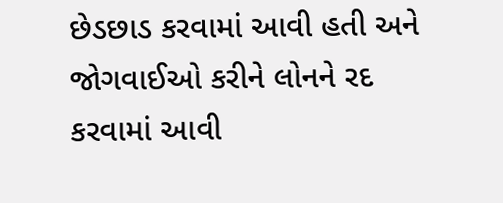છેડછાડ કરવામાં આવી હતી અને જોગવાઈઓ કરીને લોનને રદ કરવામાં આવી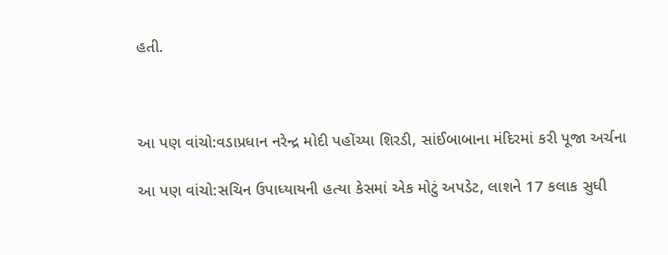હતી.



આ પણ વાંચો:વડાપ્રધાન નરેન્દ્ર મોદી પહોંચ્યા શિરડી, સાંઈબાબાના મંદિરમાં કરી પૂજા અર્ચના

આ પણ વાંચો:સચિન ઉપાધ્યાયની હત્યા કેસમાં એક મોટું અપડેટ, લાશને 17 કલાક સુધી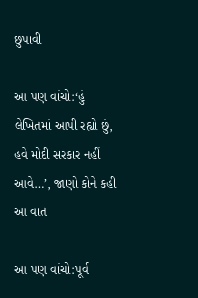છુપાવી

આ પણ વાંચો:‘હું લેખિતમાં આપી રહ્યો છું, હવે મોદી સરકાર નહીં આવે…’, જાણો કોને કહી આ વાત

આ પણ વાંચો:પૂર્વ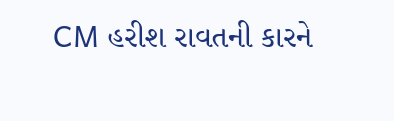CM હરીશ રાવતની કારને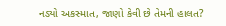નડ્યો અકસ્માત, જાણો કેવી છે તેમની હાલત?